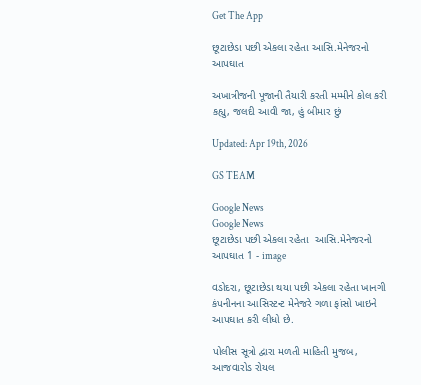Get The App

છૂટાછેડા પછી એકલા રહેતા આસિ.મેનેજરનો આપઘાત

અખાત્રીજની પૂજાની તૈયારી કરતી મમ્મીને કોલ કરી કહ્યુ, જલદી આવી જા, હું બીમાર છું

Updated: Apr 19th, 2026

GS TEAM

Google News
Google News
છૂટાછેડા પછી એકલા રહેતા  આસિ.મેનેજરનો  આપઘાત 1 - image

વડોદરા, છૂટાછેડા થયા પછી એકલા રહેતા ખાનગી કંપનીનના આસિસ્ટન્ટ મેનેજરે ગળા ફાંસો ખાઇને આપઘાત કરી લીધો છે.

પોલીસ સૂત્રો દ્વારા મળતી માહિતી મુજબ, આજવારોડ રોયલ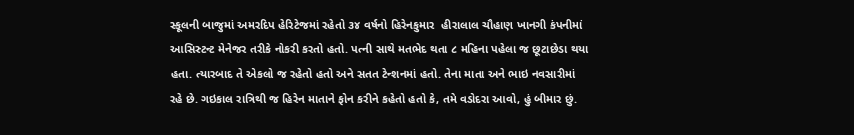સ્કૂલની બાજુમાં અમરદિપ હેરિટેજમાં રહેતો ૩૪ વર્ષનો હિરેનકુમાર  હીરાલાલ ચૌહાણ ખાનગી કંપનીમાં આસિસ્ટન્ટ મેનેજર તરીકે નોકરી કરતો હતો. પત્ની સાથે મતભેદ થતા ૮ મહિના પહેલા જ છૂટાછેડા થયા હતા. ત્યારબાદ તે એકલો જ રહેતો હતો અને સતત ટેન્શનમાં હતો. તેના માતા અને ભાઇ નવસારીમાં રહે છે. ગઇકાલ રાત્રિથી જ હિરેન માતાને ફોન કરીને કહેતો હતો કે, તમે વડોદરા આવો, હું બીમાર છું.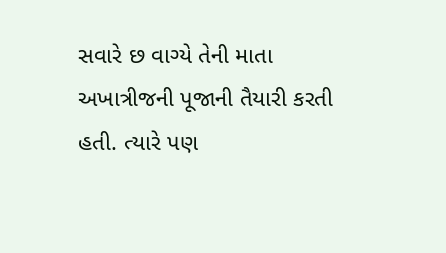સવારે છ વાગ્યે તેની માતા અખાત્રીજની પૂજાની તૈયારી કરતી હતી. ત્યારે પણ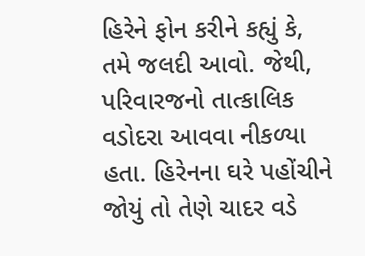હિરેને ફોન કરીને કહ્યું કે, તમે જલદી આવો. જેથી, પરિવારજનો તાત્કાલિક વડોદરા આવવા નીકળ્યા હતા. હિરેનના ઘરે પહોંચીને જોયું તો તેણે ચાદર વડે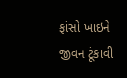ફાંસો ખાઇને જીવન ટૂંકાવી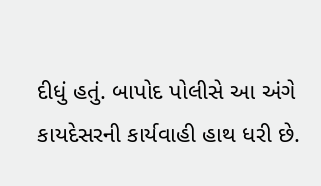દીધું હતું. બાપોદ પોલીસે આ અંગે કાયદેસરની કાર્યવાહી હાથ ધરી છે.